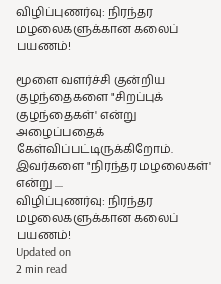விழிப்புணர்வு: நிரந்தர மழலைகளுக்கான கலைப் பயணம்!

மூளை வளர்ச்சி குன்றிய குழந்தைகளை "சிறப்புக் குழந்தைகள்' என்று அழைப்பதைக் கேள்விப்பட்டிருக்கிறோம். இவர்களை "நிரந்தர மழலைகள்' என்று ....
விழிப்புணர்வு: நிரந்தர மழலைகளுக்கான கலைப் பயணம்!
Updated on
2 min read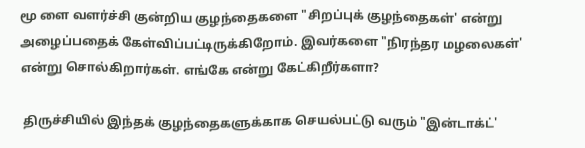மூ ளை வளர்ச்சி குன்றிய குழந்தைகளை "சிறப்புக் குழந்தைகள்' என்று அழைப்பதைக் கேள்விப்பட்டிருக்கிறோம். இவர்களை "நிரந்தர மழலைகள்' என்று சொல்கிறார்கள். எங்கே என்று கேட்கிறீர்களா?

 திருச்சியில் இந்தக் குழந்தைகளுக்காக செயல்பட்டு வரும் "இன்டாக்ட்'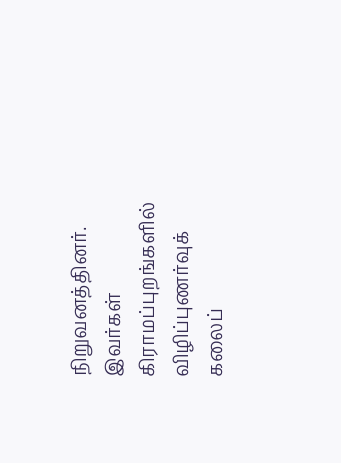நிறுவனத்தினர். இவர்கள் கிராமப்புறங்களில் விழிப்புணர்வுக் கலைப்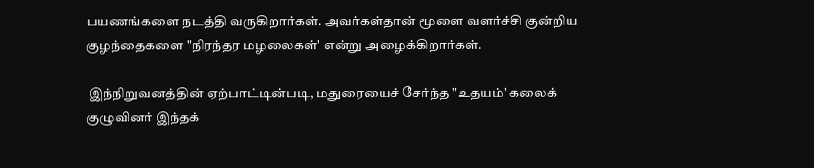பயணங்களை நடத்தி வருகிறார்கள். அவர்கள்தான் மூளை வளர்ச்சி குன்றிய குழந்தைகளை "நிரந்தர மழலைகள்' என்று அழைக்கிறார்கள்.

 இந்நிறுவனத்தின் ஏற்பாட்டின்படி, மதுரையைச் சேர்ந்த "உதயம்' கலைக் குழுவினர் இந்தக்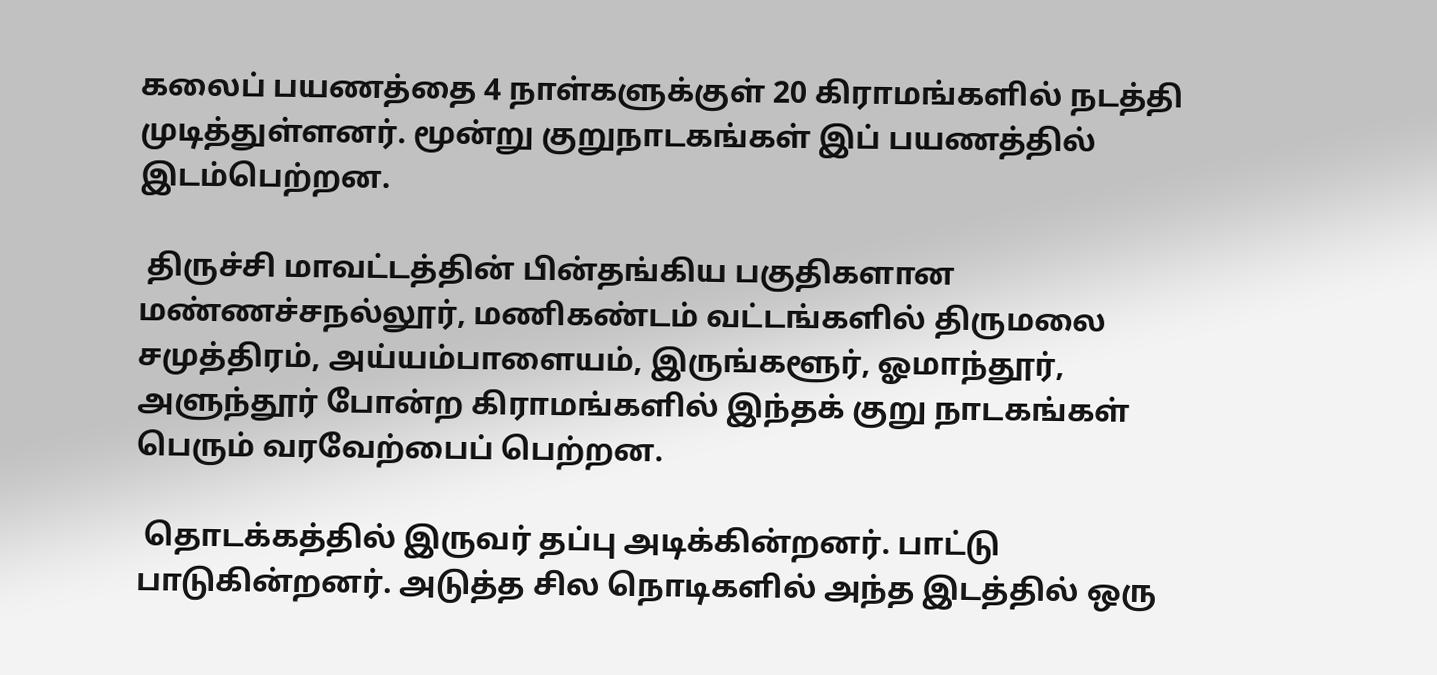கலைப் பயணத்தை 4 நாள்களுக்குள் 20 கிராமங்களில் நடத்தி முடித்துள்ளனர். மூன்று குறுநாடகங்கள் இப் பயணத்தில் இடம்பெற்றன.

 திருச்சி மாவட்டத்தின் பின்தங்கிய பகுதிகளான மண்ணச்சநல்லூர், மணிகண்டம் வட்டங்களில் திருமலை சமுத்திரம், அய்யம்பாளையம், இருங்களூர், ஓமாந்தூர், அளுந்தூர் போன்ற கிராமங்களில் இந்தக் குறு நாடகங்கள் பெரும் வரவேற்பைப் பெற்றன.

 தொடக்கத்தில் இருவர் தப்பு அடிக்கின்றனர். பாட்டு பாடுகின்றனர். அடுத்த சில நொடிகளில் அந்த இடத்தில் ஒரு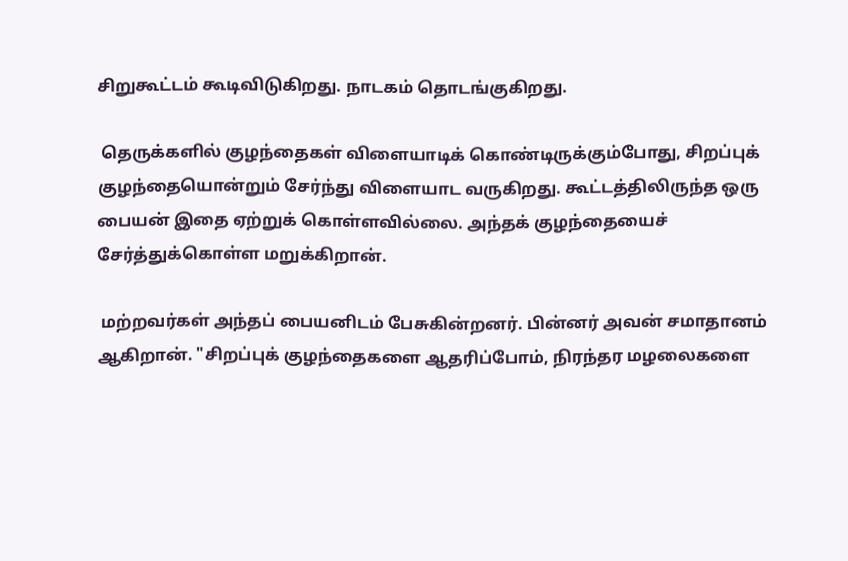சிறுகூட்டம் கூடிவிடுகிறது. நாடகம் தொடங்குகிறது.

 தெருக்களில் குழந்தைகள் விளையாடிக் கொண்டிருக்கும்போது, சிறப்புக் குழந்தையொன்றும் சேர்ந்து விளையாட வருகிறது. கூட்டத்திலிருந்த ஒரு பையன் இதை ஏற்றுக் கொள்ளவில்லை. அந்தக் குழந்தையைச் சேர்த்துக்கொள்ள மறுக்கிறான்.

 மற்றவர்கள் அந்தப் பையனிடம் பேசுகின்றனர். பின்னர் அவன் சமாதானம் ஆகிறான். "சிறப்புக் குழந்தைகளை ஆதரிப்போம், நிரந்தர மழலைகளை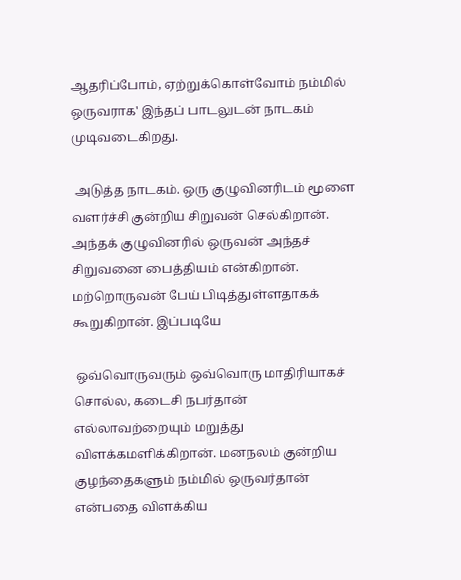ஆதரிப்போம், ஏற்றுக்கொள்வோம் நம்மில் ஒருவராக' இந்தப் பாடலுடன் நாடகம் முடிவடைகிறது.

 அடுத்த நாடகம். ஒரு குழுவினரிடம் மூளை வளர்ச்சி குன்றிய சிறுவன் செல்கிறான். அந்தக் குழுவினரில் ஒருவன் அந்தச் சிறுவனை பைத்தியம் என்கிறான். மற்றொருவன் பேய் பிடித்துள்ளதாகக் கூறுகிறான். இப்படியே

 ஒவ்வொருவரும் ஒவ்வொரு மாதிரியாகச் சொல்ல, கடைசி நபர்தான் எல்லாவற்றையும் மறுத்து விளக்கமளிக்கிறான். மனநலம் குன்றிய குழந்தைகளும் நம்மில் ஒருவர்தான் என்பதை விளக்கிய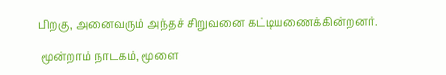பிறகு, அனைவரும் அந்தச் சிறுவனை கட்டியணைக்கின்றனர்.

 மூன்றாம் நாடகம், மூளை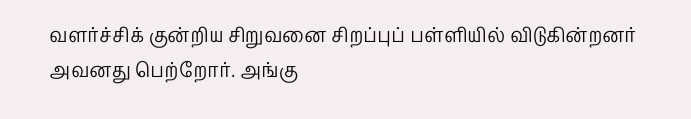வளர்ச்சிக் குன்றிய சிறுவனை சிறப்புப் பள்ளியில் விடுகின்றனர் அவனது பெற்றோர். அங்கு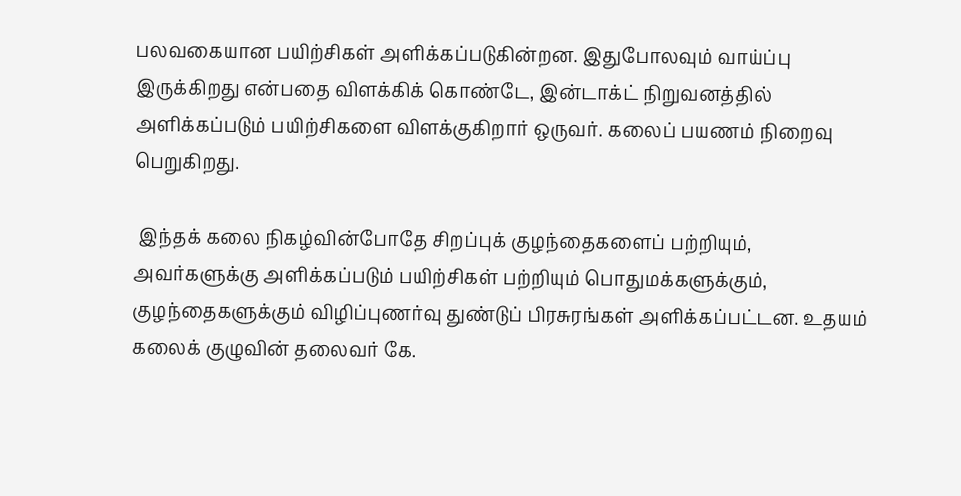பலவகையான பயிற்சிகள் அளிக்கப்படுகின்றன. இதுபோலவும் வாய்ப்பு இருக்கிறது என்பதை விளக்கிக் கொண்டே, இன்டாக்ட் நிறுவனத்தில் அளிக்கப்படும் பயிற்சிகளை விளக்குகிறார் ஒருவர். கலைப் பயணம் நிறைவு பெறுகிறது.

 இந்தக் கலை நிகழ்வின்போதே சிறப்புக் குழந்தைகளைப் பற்றியும், அவர்களுக்கு அளிக்கப்படும் பயிற்சிகள் பற்றியும் பொதுமக்களுக்கும், குழந்தைகளுக்கும் விழிப்புணர்வு துண்டுப் பிரசுரங்கள் அளிக்கப்பட்டன. உதயம் கலைக் குழுவின் தலைவர் கே.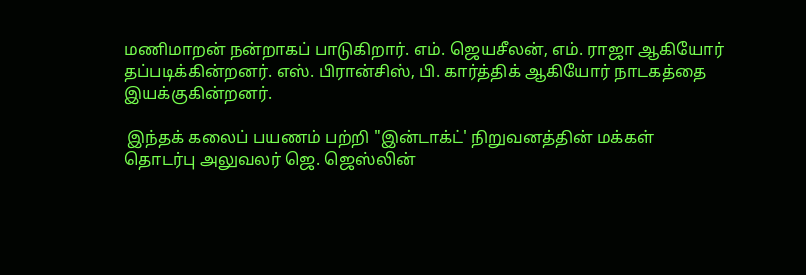மணிமாறன் நன்றாகப் பாடுகிறார். எம். ஜெயசீலன், எம். ராஜா ஆகியோர் தப்படிக்கின்றனர். எஸ். பிரான்சிஸ், பி. கார்த்திக் ஆகியோர் நாடகத்தை இயக்குகின்றனர்.

 இந்தக் கலைப் பயணம் பற்றி "இன்டாக்ட்' நிறுவனத்தின் மக்கள் தொடர்பு அலுவலர் ஜெ. ஜெஸ்லின்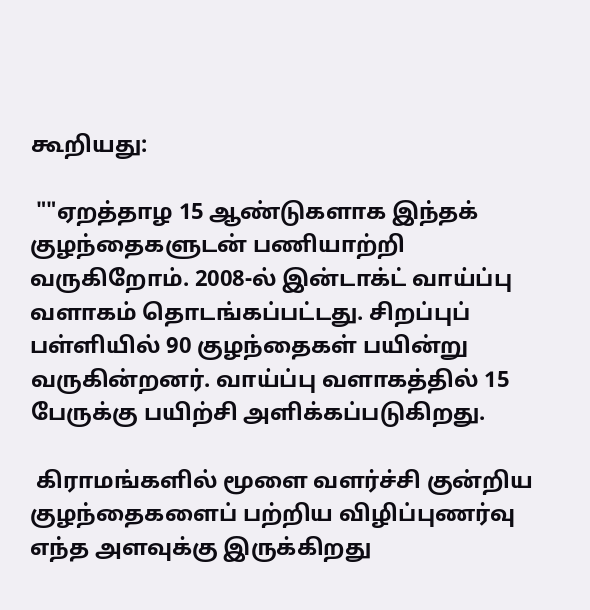கூறியது:

 ""ஏறத்தாழ 15 ஆண்டுகளாக இந்தக் குழந்தைகளுடன் பணியாற்றி வருகிறோம். 2008-ல் இன்டாக்ட் வாய்ப்பு வளாகம் தொடங்கப்பட்டது. சிறப்புப் பள்ளியில் 90 குழந்தைகள் பயின்று வருகின்றனர். வாய்ப்பு வளாகத்தில் 15 பேருக்கு பயிற்சி அளிக்கப்படுகிறது.

 கிராமங்களில் மூளை வளர்ச்சி குன்றிய குழந்தைகளைப் பற்றிய விழிப்புணர்வு எந்த அளவுக்கு இருக்கிறது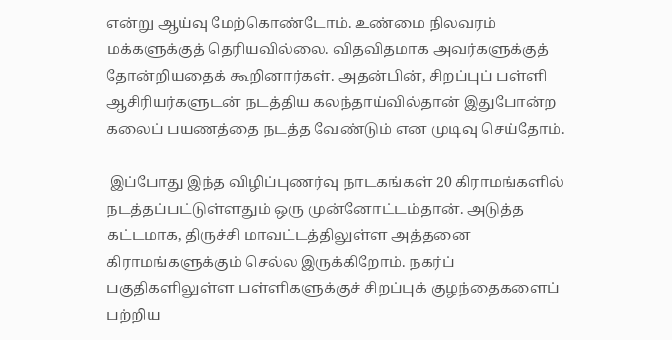என்று ஆய்வு மேற்கொண்டோம். உண்மை நிலவரம் மக்களுக்குத் தெரியவில்லை. விதவிதமாக அவர்களுக்குத் தோன்றியதைக் கூறினார்கள். அதன்பின், சிறப்புப் பள்ளி ஆசிரியர்களுடன் நடத்திய கலந்தாய்வில்தான் இதுபோன்ற கலைப் பயணத்தை நடத்த வேண்டும் என முடிவு செய்தோம்.

 இப்போது இந்த விழிப்புணர்வு நாடகங்கள் 20 கிராமங்களில் நடத்தப்பட்டுள்ளதும் ஒரு முன்னோட்டம்தான். அடுத்த கட்டமாக, திருச்சி மாவட்டத்திலுள்ள அத்தனை கிராமங்களுக்கும் செல்ல இருக்கிறோம். நகர்ப் பகுதிகளிலுள்ள பள்ளிகளுக்குச் சிறப்புக் குழந்தைகளைப் பற்றிய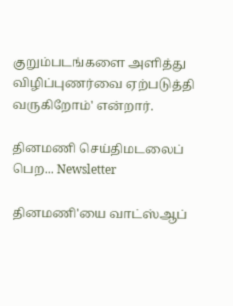குறும்படங்களை அளித்து விழிப்புணர்வை ஏற்படுத்தி வருகிறோம்' என்றார்.

தினமணி செய்திமடலைப் பெற... Newsletter

தினமணி'யை வாட்ஸ்ஆப்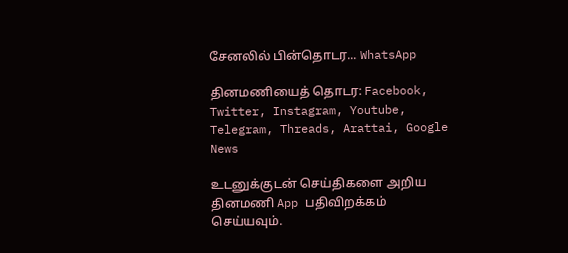சேனலில் பின்தொடர... WhatsApp

தினமணியைத் தொடர: Facebook, Twitter, Instagram, Youtube, Telegram, Threads, Arattai, Google News

உடனுக்குடன் செய்திகளை அறிய தினமணி App பதிவிறக்கம் செய்யவும்.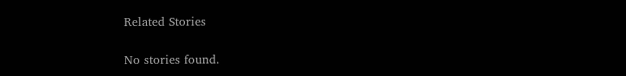Related Stories

No stories found.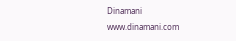Dinamani
www.dinamani.com